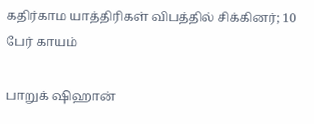கதிர்காம யாத்திரிகள் விபத்தில் சிக்கினர்; 10 பேர் காயம்

பாறுக் ஷிஹான்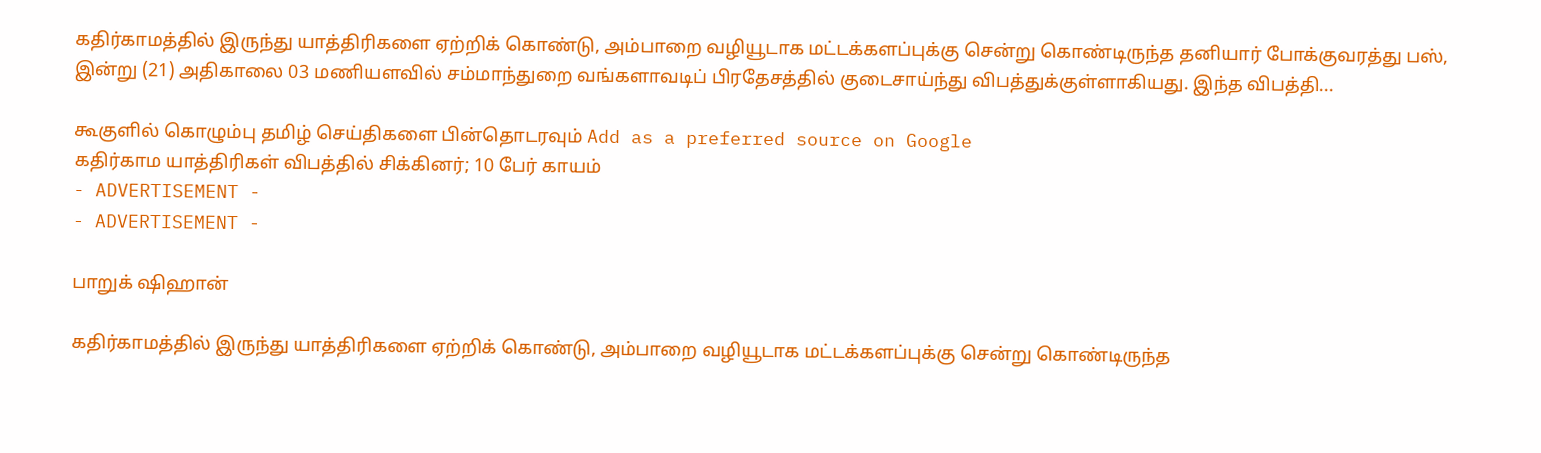கதிர்காமத்தில் இருந்து யாத்திரிகளை ஏற்றிக் கொண்டு, அம்பாறை வழியூடாக மட்டக்களப்புக்கு சென்று கொண்டிருந்த தனியார் போக்குவரத்து பஸ், இன்று (21) அதிகாலை 03 மணியளவில் சம்மாந்துறை வங்களாவடிப் பிரதேசத்தில் குடைசாய்ந்து விபத்துக்குள்ளாகியது. இந்த விபத்தி...

கூகுளில் கொழும்பு தமிழ் செய்திகளை பின்தொடரவும் Add as a preferred source on Google
கதிர்காம யாத்திரிகள் விபத்தில் சிக்கினர்; 10 பேர் காயம்
- ADVERTISEMENT -
- ADVERTISEMENT -

பாறுக் ஷிஹான்

கதிர்காமத்தில் இருந்து யாத்திரிகளை ஏற்றிக் கொண்டு, அம்பாறை வழியூடாக மட்டக்களப்புக்கு சென்று கொண்டிருந்த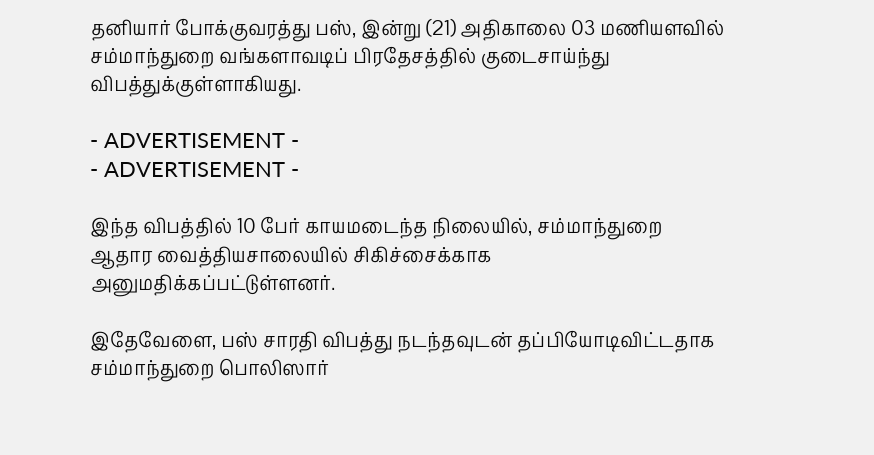தனியார் போக்குவரத்து பஸ், இன்று (21) அதிகாலை 03 மணியளவில் சம்மாந்துறை வங்களாவடிப் பிரதேசத்தில் குடைசாய்ந்து விபத்துக்குள்ளாகியது.

- ADVERTISEMENT -
- ADVERTISEMENT -

இந்த விபத்தில் 10 பேர் காயமடைந்த நிலையில், சம்மாந்துறை ஆதார வைத்தியசாலையில் சிகிச்சைக்காக அனுமதிக்கப்பட்டுள்ளனர்.

இதேவேளை, பஸ் சாரதி விபத்து நடந்தவுடன் தப்பியோடிவிட்டதாக சம்மாந்துறை பொலிஸார்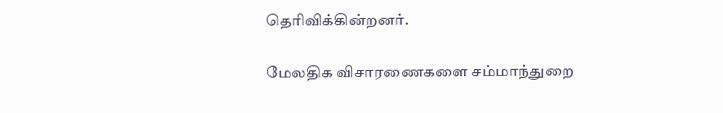தெரிவிக்கின்றனர்.

மேலதிக விசாரணைகளை சம்மாந்துறை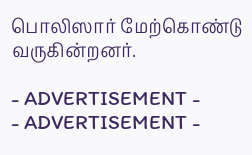பொலிஸார் மேற்கொண்டு வருகின்றனர்.

- ADVERTISEMENT -
- ADVERTISEMENT -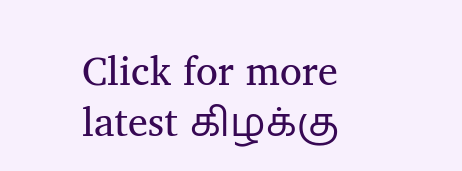Click for more latest கிழக்கு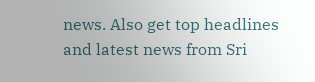news. Also get top headlines and latest news from Sri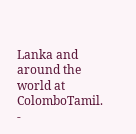Lanka and around the world at ColomboTamil.
-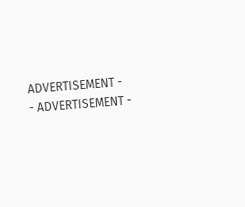ADVERTISEMENT -
- ADVERTISEMENT -